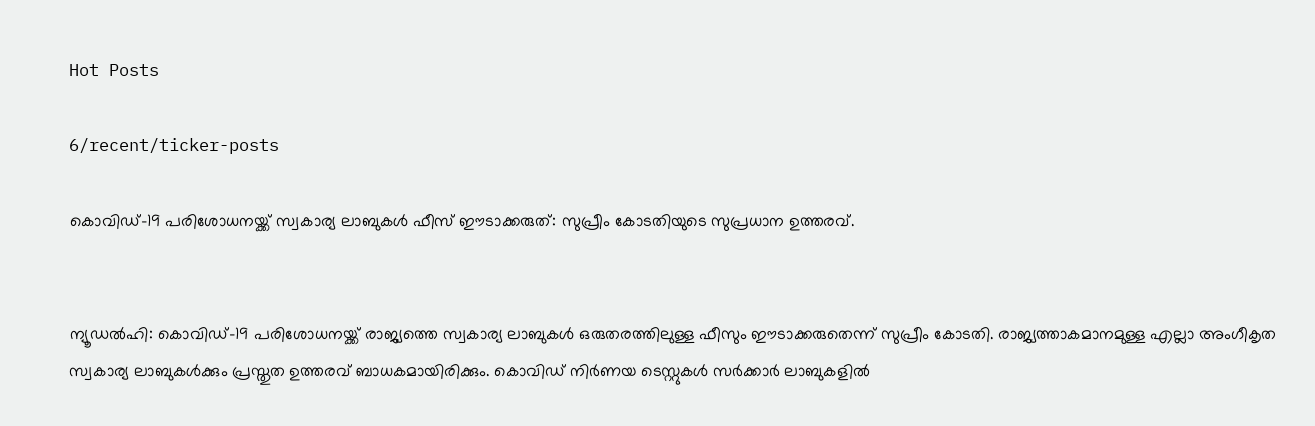Hot Posts

6/recent/ticker-posts

കൊവിഡ്-19 പരിശോധനയ്ക്ക് സ്വകാര്യ ലാബുകള്‍ ഫീസ് ഈടാക്കരുത്: സുപ്രീം കോടതിയുടെ സുപ്രധാന ഉത്തരവ്.


ന്യൂഡല്‍ഹി: കൊവിഡ്-19 പരിശോധനയ്ക്ക് രാജ്യത്തെ സ്വകാര്യ ലാബുകള്‍ ഒരുതരത്തിലുള്ള ഫീസും ഈടാക്കരുതെന്ന് സുപ്രീം കോടതി. രാജ്യത്താകമാനമുള്ള എല്ലാ അംഗീകൃത സ്വകാര്യ ലാബുകള്‍ക്കും പ്രസ്തുത ഉത്തരവ് ബാധകമായിരിക്കും. കൊവിഡ് നിര്‍ണയ ടെസ്റ്റുകള്‍ സര്‍ക്കാര്‍ ലാബുകളില്‍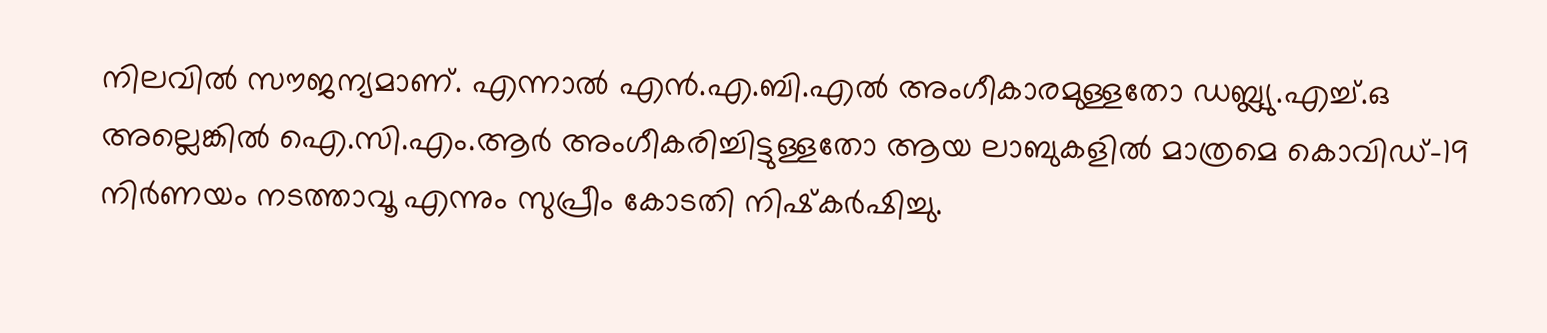നിലവില്‍ സൗജന്യമാണ്. എന്നാല്‍ എന്‍.എ.ബി.എല്‍ അംഗീകാരമുള്ളതോ ഡബ്ല്യു.എച്ച്.ഒ അല്ലെങ്കില്‍ ഐ.സി.എം.ആര്‍ അംഗീകരിച്ചിട്ടുള്ളതോ ആയ ലാബുകളില്‍ മാത്രമെ കൊവിഡ്-19 നിര്‍ണയം നടത്താവൂ എന്നും സുപ്രീം കോടതി നിഷ്‌കര്‍ഷിച്ചു.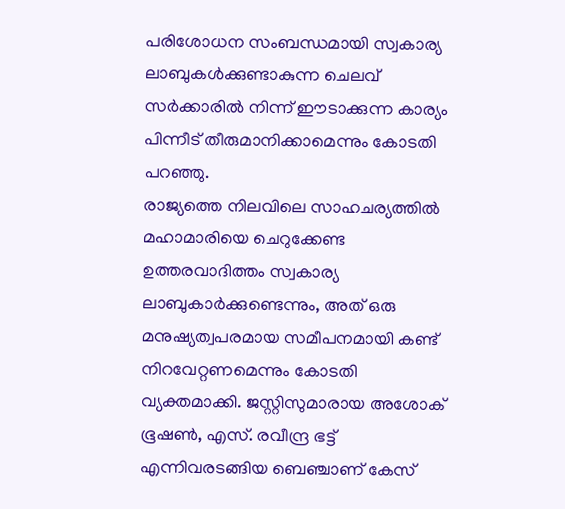പരിശോധന സംബന്ധമായി സ്വകാര്യ ലാബുകള്‍ക്കുണ്ടാകുന്ന ചെലവ് സര്‍ക്കാരില്‍ നിന്ന് ഈടാക്കുന്ന കാര്യം പിന്നീട് തീരുമാനിക്കാമെന്നും കോടതി പറഞ്ഞു.
രാജ്യത്തെ നിലവിലെ സാഹചര്യത്തില്‍ മഹാമാരിയെ ചെറുക്കേണ്ട ഉത്തരവാദിത്തം സ്വകാര്യ ലാബുകാര്‍ക്കുണ്ടെന്നും, അത് ഒരു മനുഷ്യത്വപരമായ സമീപനമായി കണ്ട് നിറവേറ്റണമെന്നും കോടതി വ്യക്തമാക്കി. ജസ്റ്റിസുമാരായ അശോക് ഭൂഷണ്‍, എസ്. രവീന്ദ്ര ഭട്ട് എന്നിവരടങ്ങിയ ബെഞ്ചാണ് കേസ്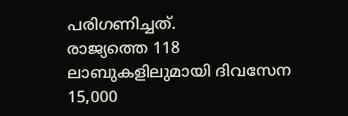പരിഗണിച്ചത്.
രാജ്യത്തെ 118 ലാബുകളിലുമായി ദിവസേന 15,000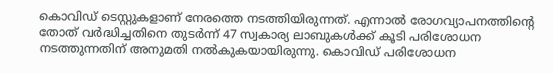കൊവിഡ് ടെസ്റ്റുകളാണ് നേരത്തെ നടത്തിയിരുന്നത്. എന്നാല്‍ രോഗവ്യാപനത്തിന്റെ തോത് വര്‍ദ്ധിച്ചതിനെ തുടര്‍ന്ന് 47 സ്വകാര്യ ലാബുകള്‍ക്ക് കൂടി പരിശോധന നടത്തുന്നതിന് അനുമതി നല്‍കുകയായിരുന്നു. കൊവിഡ് പരിശോധന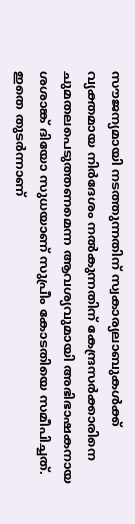സൗജന്യമായി നടത്തുന്നതിന് സ്വകാര്യലാബുകള്‍ക്ക് വ്യക്തമായ നിര്‍ദേശം നല്‍കുന്നതിന് കേന്ദ്രസര്‍ക്കാരിനെ ചുമതലപെടുത്തണമെന്ന ആവശ്യവുമായി അഭിഭാഷകനായ ശശാങ്ക് ദിയോ സുധയാണ് സുപ്രീം കോടതിയെ സമീപിച്ചത്. ഇതെ തുടര്‍ന്നാണ്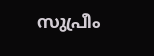സുപ്രീം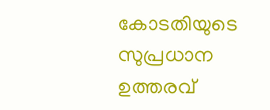കോടതിയുടെ സുപ്രധാന ഉത്തരവ്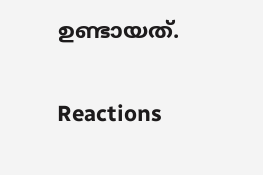ഉണ്ടായത്.

Reactions